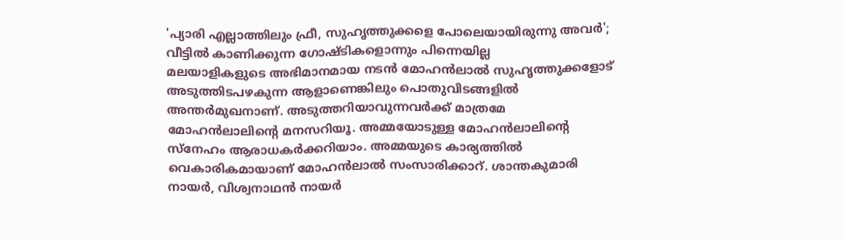'പ്യാരി എല്ലാത്തിലും ഫ്രീ, സുഹൃത്തുക്കളെ പോലെയായിരുന്നു അവർ'; വീട്ടിൽ കാണിക്കുന്ന ഗോഷ്ടികളൊന്നും പിന്നെയില്ല
മലയാളികളുടെ അഭിമാനമായ നടൻ മോഹൻലാൽ സുഹൃത്തുക്കളോട് അടുത്തിടപഴകുന്ന ആളാണെങ്കിലും പൊതുവിടങ്ങളിൽ അന്തർമുഖനാണ്. അടുത്തറിയാവുന്നവർക്ക് മാത്രമേ മോഹൻലാലിന്റെ മനസറിയൂ. അമ്മയോടുള്ള മോഹൻലാലിന്റെ സ്നേഹം ആരാധകർക്കറിയാം. അമ്മയുടെ കാര്യത്തിൽ വെകാരികമായാണ് മോഹൻലാൽ സംസാരിക്കാറ്. ശാന്തകുമാരി നായർ, വിശ്വനാഥൻ നായർ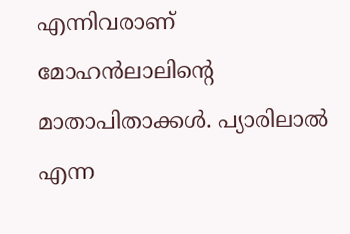എന്നിവരാണ് മോഹൻലാലിന്റെ മാതാപിതാക്കൾ. പ്യാരിലാൽ എന്ന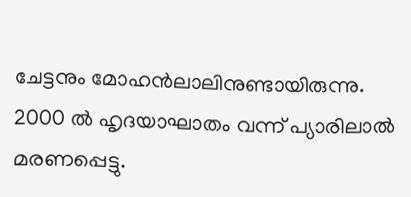ചേട്ടനും മോഹൻലാലിനുണ്ടായിരുന്നു. 2000 ൽ ഹൃദയാഘാതം വന്ന് പ്യാരിലാൽ മരണപ്പെട്ടു.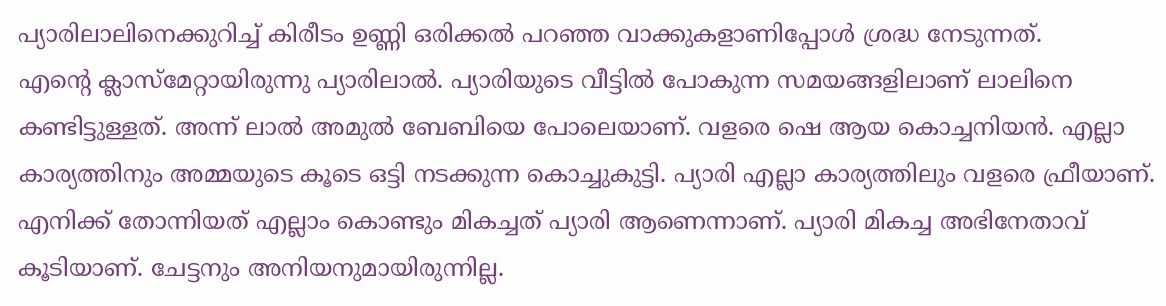പ്യാരിലാലിനെക്കുറിച്ച് കിരീടം ഉണ്ണി ഒരിക്കൽ പറഞ്ഞ വാക്കുകളാണിപ്പോൾ ശ്രദ്ധ നേടുന്നത്.
എന്റെ ക്ലാസ്മേറ്റായിരുന്നു പ്യാരിലാൽ. പ്യാരിയുടെ വീട്ടിൽ പോകുന്ന സമയങ്ങളിലാണ് ലാലിനെ കണ്ടിട്ടുള്ളത്. അന്ന് ലാൽ അമുൽ ബേബിയെ പോലെയാണ്. വളരെ ഷെ ആയ കൊച്ചനിയൻ. എല്ലാ കാര്യത്തിനും അമ്മയുടെ കൂടെ ഒട്ടി നടക്കുന്ന കൊച്ചുകുട്ടി. പ്യാരി എല്ലാ കാര്യത്തിലും വളരെ ഫ്രീയാണ്. എനിക്ക് തോന്നിയത് എല്ലാം കൊണ്ടും മികച്ചത് പ്യാരി ആണെന്നാണ്. പ്യാരി മികച്ച അഭിനേതാവ് കൂടിയാണ്. ചേട്ടനും അനിയനുമായിരുന്നില്ല.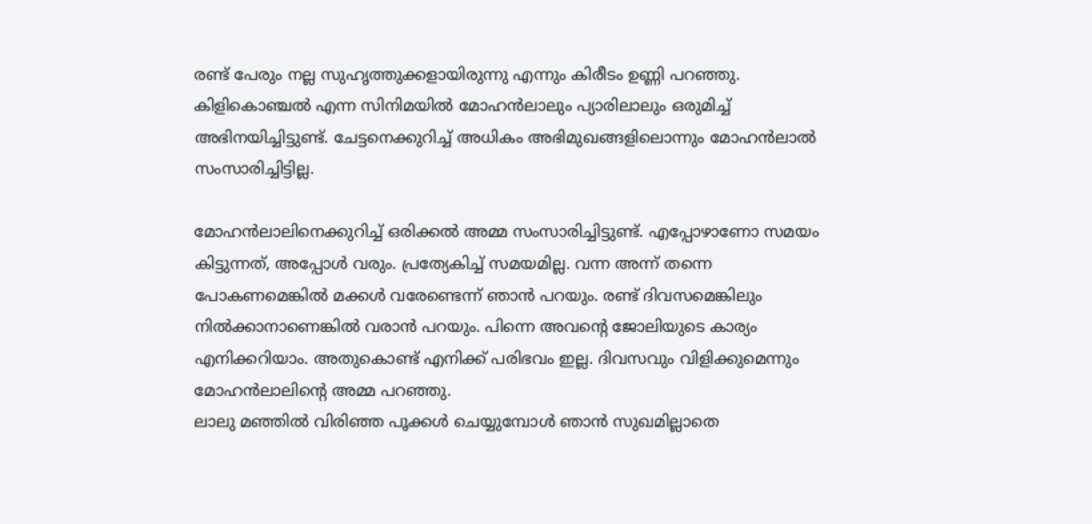രണ്ട് പേരും നല്ല സുഹൃത്തുക്കളായിരുന്നു എന്നും കിരീടം ഉണ്ണി പറഞ്ഞു. കിളികൊഞ്ചൽ എന്ന സിനിമയിൽ മോഹൻലാലും പ്യാരിലാലും ഒരുമിച്ച് അഭിനയിച്ചിട്ടുണ്ട്. ചേട്ടനെക്കുറിച്ച് അധികം അഭിമുഖങ്ങളിലൊന്നും മോഹൻലാൽ സംസാരിച്ചിട്ടില്ല.

മോഹൻലാലിനെക്കുറിച്ച് ഒരിക്കൽ അമ്മ സംസാരിച്ചിട്ടുണ്ട്. എപ്പോഴാണോ സമയം കിട്ടുന്നത്, അപ്പോൾ വരും. പ്രത്യേകിച്ച് സമയമില്ല. വന്ന അന്ന് തന്നെ പോകണമെങ്കിൽ മക്കൾ വരേണ്ടെന്ന് ഞാൻ പറയും. രണ്ട് ദിവസമെങ്കിലും നിൽക്കാനാണെങ്കിൽ വരാൻ പറയും. പിന്നെ അവന്റെ ജോലിയുടെ കാര്യം എനിക്കറിയാം. അതുകൊണ്ട് എനിക്ക് പരിഭവം ഇല്ല. ദിവസവും വിളിക്കുമെന്നും മോഹൻലാലിന്റെ അമ്മ പറഞ്ഞു.
ലാലു മഞ്ഞിൽ വിരിഞ്ഞ പൂക്കൾ ചെയ്യുമ്പോൾ ഞാൻ സുഖമില്ലാതെ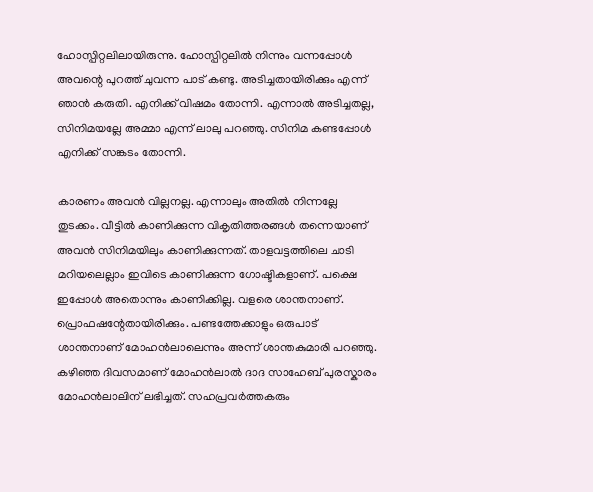ഹോസ്പിറ്റലിലായിരുന്നു. ഹോസ്പിറ്റലിൽ നിന്നും വന്നപ്പോൾ അവന്റെ പുറത്ത് ചുവന്ന പാട് കണ്ടു. അടിച്ചതായിരിക്കും എന്ന് ഞാൻ കരുതി. എനിക്ക് വിഷമം തോന്നി. എന്നാൽ അടിച്ചതല്ല, സിനിമയല്ലേ അമ്മാ എന്ന് ലാലു പറഞ്ഞു. സിനിമ കണ്ടപ്പോൾ എനിക്ക് സങ്കടം തോന്നി.

കാരണം അവൻ വില്ലനല്ല. എന്നാലും അതിൽ നിന്നല്ലേ തുടക്കം. വീട്ടിൽ കാണിക്കുന്ന വികൃതിത്തരങ്ങൾ തന്നെയാണ് അവൻ സിനിമയിലും കാണിക്കുന്നത്. താളവട്ടത്തിലെ ചാടി മറിയലെല്ലാം ഇവിടെ കാണിക്കുന്ന ഗോഷ്ടികളാണ്. പക്ഷെ ഇപ്പോൾ അതൊന്നും കാണിക്കില്ല. വളരെ ശാന്തനാണ്. പ്രൊഫഷന്റേതായിരിക്കും. പണ്ടത്തേക്കാളും ഒരുപാട് ശാന്തനാണ് മോഹൻലാലെന്നും അന്ന് ശാന്തകുമാരി പറഞ്ഞു.
കഴിഞ്ഞ ദിവസമാണ് മോഹൻലാൽ ദാദ സാഹേബ് പുരസ്കാരം മോഹൻലാലിന് ലഭിച്ചത്. സഹപ്രവർത്തകരും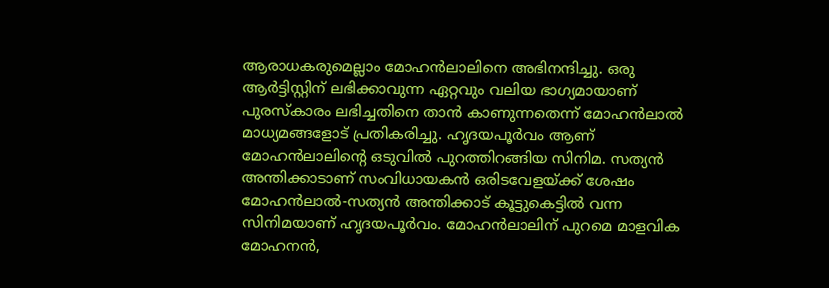ആരാധകരുമെല്ലാം മോഹൻലാലിനെ അഭിനന്ദിച്ചു. ഒരു ആർട്ടിസ്റ്റിന് ലഭിക്കാവുന്ന ഏറ്റവും വലിയ ഭാഗ്യമായാണ് പുരസ്കാരം ലഭിച്ചതിനെ താൻ കാണുന്നതെന്ന് മോഹൻലാൽ മാധ്യമങ്ങളോട് പ്രതികരിച്ചു. ഹൃദയപൂർവം ആണ് മോഹൻലാലിന്റെ ഒടുവിൽ പുറത്തിറങ്ങിയ സിനിമ. സത്യൻ അന്തിക്കാടാണ് സംവിധായകൻ ഒരിടവേളയ്ക്ക് ശേഷം മോഹൻലാൽ-സത്യൻ അന്തിക്കാട് കൂട്ടുകെട്ടിൽ വന്ന സിനിമയാണ് ഹൃദയപൂർവം. മോഹൻലാലിന് പുറമെ മാളവിക മോഹനൻ,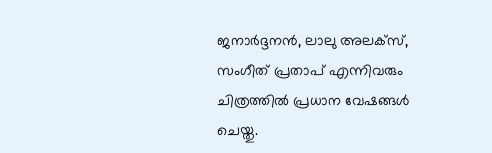ജനാർദ്ദനൻ, ലാലു അലക്സ്, സംഗീത് പ്രതാപ് എന്നിവരും ചിത്രത്തിൽ പ്രധാന വേഷങ്ങൾ ചെയ്തു.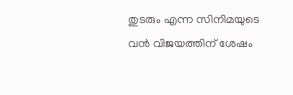തുടരും എന്ന സിനിമയുടെ വൻ വിജയത്തിന് ശേഷം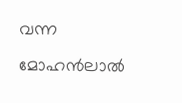വന്ന മോഹൻലാൽ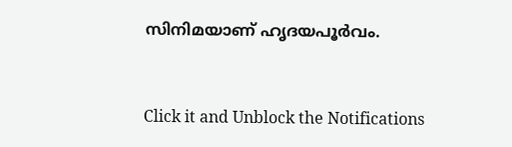സിനിമയാണ് ഹൃദയപൂർവം.


Click it and Unblock the Notifications